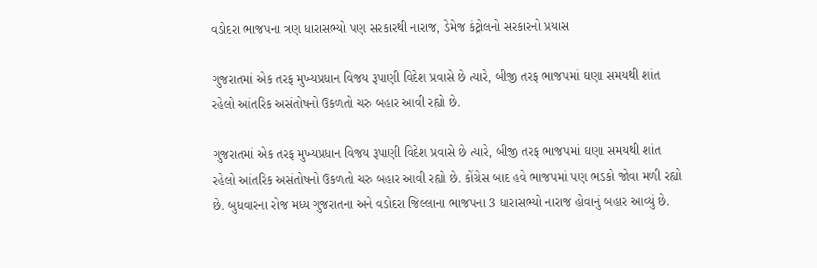વડોદરા ભાજપના ત્રણ ધારાસભ્યો પણ સરકારથી નારાજ, ડેમેજ કંટ્રોલનો સરકારનો પ્રયાસ

ગુજરાતમાં એક તરફ મુખ્યપ્રધાન વિજય રૂપાણી વિદેશ પ્રવાસે છે ત્યારે, બીજી તરફ ભાજપમાં ઘણા સમયથી શાંત રહેલો આંતરિક અસંતોષનો ઉકળતો ચરુ બહાર આવી રહ્યો છે.

ગુજરાતમાં એક તરફ મુખ્યપ્રધાન વિજય રૂપાણી વિદેશ પ્રવાસે છે ત્યારે, બીજી તરફ ભાજપમાં ઘણા સમયથી શાંત રહેલો આંતરિક અસંતોષનો ઉકળતો ચરુ બહાર આવી રહ્યો છે. કોંગ્રેસ બાદ હવે ભાજપમાં પણ ભડકો જોવા મળી રહ્યો છે. બુધવારના રોજ મધ્ય ગુજરાતના અને વડોદરા જિલ્લાના ભાજપના 3 ધારાસભ્યો નારાજ હોવાનું બહાર આવ્યું છે.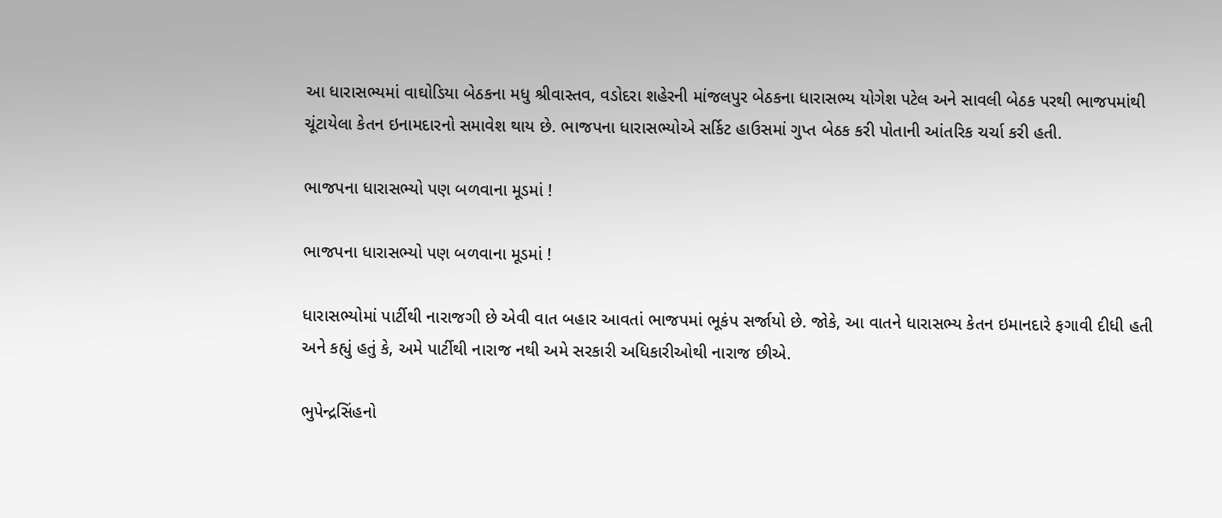આ ધારાસભ્યમાં વાઘોડિયા બેઠકના મધુ શ્રીવાસ્તવ, વડોદરા શહેરની માંજલપુર બેઠકના ધારાસભ્ય યોગેશ પટેલ અને સાવલી બેઠક પરથી ભાજપમાંથી ચૂંટાયેલા કેતન ઇનામદારનો સમાવેશ થાય છે. ભાજપના ધારાસભ્યોએ સર્કિટ હાઉસમાં ગુપ્ત બેઠક કરી પોતાની આંતરિક ચર્ચા કરી હતી.

ભાજપના ધારાસભ્યો પણ બળવાના મૂડમાં !

ભાજપના ધારાસભ્યો પણ બળવાના મૂડમાં !

ધારાસભ્યોમાં પાર્ટીથી નારાજગી છે એવી વાત બહાર આવતાં ભાજપમાં ભૂકંપ સર્જાયો છે. જોકે, આ વાતને ધારાસભ્ય કેતન ઇમાનદારે ફગાવી દીધી હતી અને કહ્યું હતું કે, અમે પાર્ટીથી નારાજ નથી અમે સરકારી અધિકારીઓથી નારાજ છીએ.

ભુપેન્દ્રસિંહનો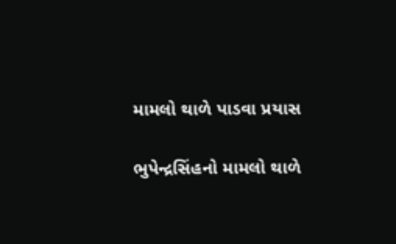મામલો થાળે પાડવા પ્રયાસ

ભુપેન્દ્રસિંહનો મામલો થાળે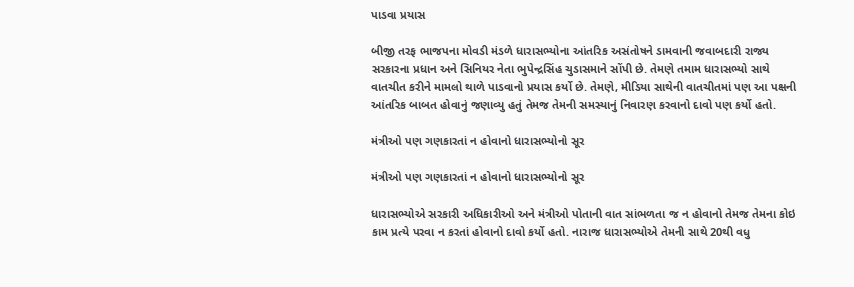પાડવા પ્રયાસ

બીજી તરફ ભાજપના મોવડી મંડળે ધારાસભ્યોના આંતરિક અસંતોષને ડામવાની જવાબદારી રાજ્ય સરકારના પ્રધાન અને સિનિયર નેતા ભુપેન્દ્રસિંહ ચુડાસમાને સોંપી છે. તેમણે તમામ ધારાસભ્યો સાથે વાતચીત કરીને મામલો થાળે પાડવાનો પ્રયાસ કર્યો છે. તેમણે, મીડિયા સાથેની વાતચીતમાં પણ આ પક્ષની આંતરિક બાબત હોવાનું જણાવ્યુ હતું તેમજ તેમની સમસ્યાનું નિવારણ કરવાનો દાવો પણ કર્યો હતો.

મંત્રીઓ પણ ગણકારતાં ન હોવાનો ધારાસભ્યોનો સૂર

મંત્રીઓ પણ ગણકારતાં ન હોવાનો ધારાસભ્યોનો સૂર

ધારાસભ્યોએ સરકારી અધિકારીઓ અને મંત્રીઓ પોતાની વાત સાંભળતા જ ન હોવાનો તેમજ તેમના કોઇ કામ પ્રત્યે પરવા ન કરતાં હોવાનો દાવો કર્યો હતો. નારાજ ધારાસભ્યોએ તેમની સાથે 20થી વધુ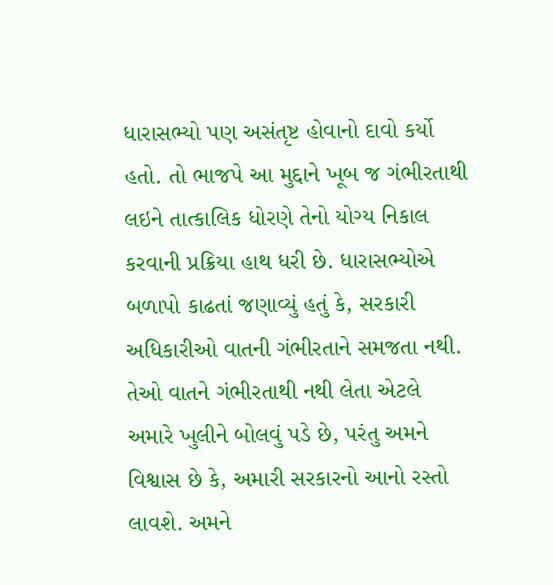ધારાસભ્યો પણ અસંતૃષ્ટ હોવાનો દાવો કર્યો હતો. તો ભાજપે આ મુદ્દાને ખૂબ જ ગંભીરતાથી લઇને તાત્કાલિક ધોરણે તેનો યોગ્ય નિકાલ કરવાની પ્રક્રિયા હાથ ધરી છે. ધારાસભ્યોએ બળાપો કાઢતાં જણાવ્યું હતું કે, સરકારી અધિકારીઓ વાતની ગંભીરતાને સમજતા નથી. તેઓ વાતને ગંભીરતાથી નથી લેતા એટલે અમારે ખુલીને બોલવું પડે છે, પરંતુ અમને વિશ્વાસ છે કે, અમારી સરકારનો આનો રસ્તો લાવશે. અમને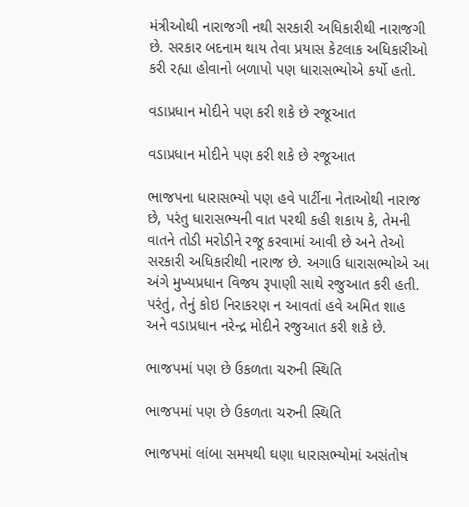મંત્રીઓથી નારાજગી નથી સરકારી અધિકારીથી નારાજગી છે. સરકાર બદનામ થાય તેવા પ્રયાસ કેટલાક અધિકારીઓ કરી રહ્યા હોવાનો બળાપો પણ ધારાસભ્યોએ કર્યો હતો.

વડાપ્રધાન મોદીને પણ કરી શકે છે રજૂઆત

વડાપ્રધાન મોદીને પણ કરી શકે છે રજૂઆત

ભાજપના ધારાસભ્યો પણ હવે પાર્ટીના નેતાઓથી નારાજ છે, પરંતુ ધારાસભ્યની વાત પરથી કહી શકાય કે, તેમની વાતને તોડી મરોડીને રજૂ કરવામાં આવી છે અને તેઓ સરકારી અધિકારીથી નારાજ છે. અગાઉ ધારાસભ્યોએ આ અંગે મુખ્યપ્રધાન વિજય રૂપાણી સાથે રજુઆત કરી હતી. પરંતું, તેનું કોઇ નિરાકરણ ન આવતાં હવે અમિત શાહ અને વડાપ્રધાન નરેન્દ્ર મોદીને રજુઆત કરી શકે છે.

ભાજપમાં પણ છે ઉકળતા ચરુની સ્થિતિ

ભાજપમાં પણ છે ઉકળતા ચરુની સ્થિતિ

ભાજપમાં લાંબા સમયથી ઘણા ધારાસભ્યોમાં અસંતોષ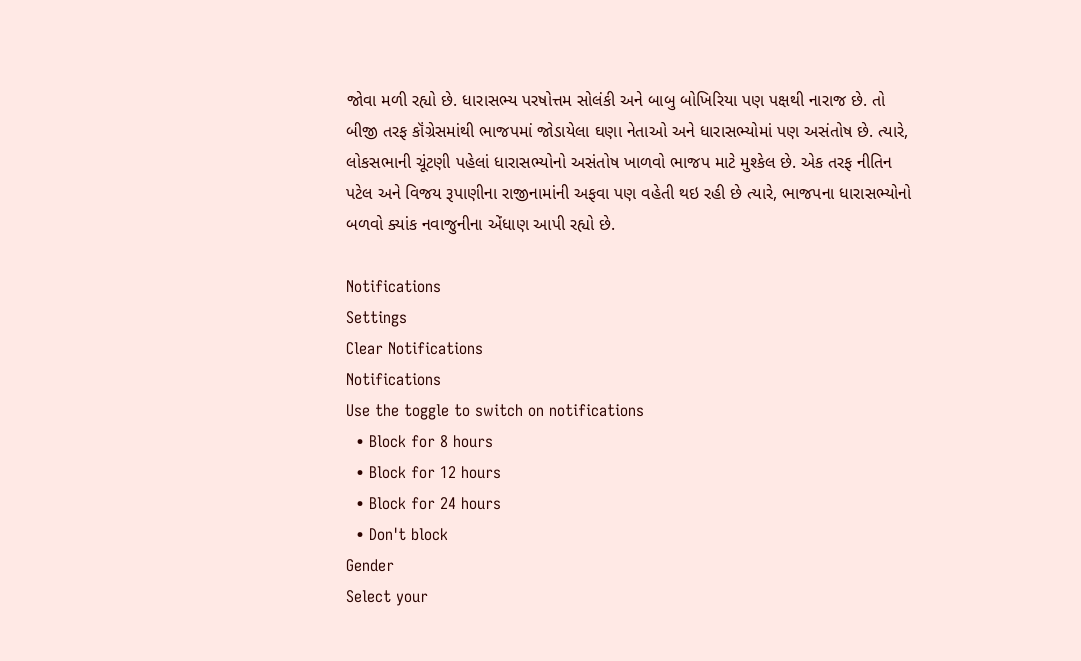જોવા મળી રહ્યો છે. ધારાસભ્ય પરષોત્તમ સોલંકી અને બાબુ બોખિરિયા પણ પક્ષથી નારાજ છે. તો બીજી તરફ કૉંગ્રેસમાંથી ભાજપમાં જોડાયેલા ઘણા નેતાઓ અને ધારાસભ્યોમાં પણ અસંતોષ છે. ત્યારે, લોકસભાની ચૂંટણી પહેલાં ધારાસભ્યોનો અસંતોષ ખાળવો ભાજપ માટે મુશ્કેલ છે. એક તરફ નીતિન પટેલ અને વિજય રૂપાણીના રાજીનામાંની અફવા પણ વહેતી થઇ રહી છે ત્યારે, ભાજપના ધારાસભ્યોનો બળવો ક્યાંક નવાજુનીના એંધાણ આપી રહ્યો છે.

Notifications
Settings
Clear Notifications
Notifications
Use the toggle to switch on notifications
  • Block for 8 hours
  • Block for 12 hours
  • Block for 24 hours
  • Don't block
Gender
Select your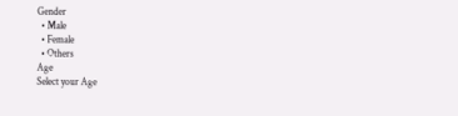Gender
  • Male
  • Female
  • Others
Age
Select your Age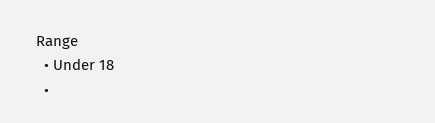Range
  • Under 18
  •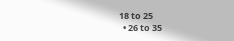18 to 25
  • 26 to 35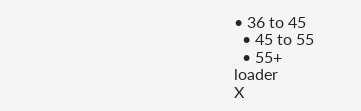• 36 to 45
  • 45 to 55
  • 55+
loader
X